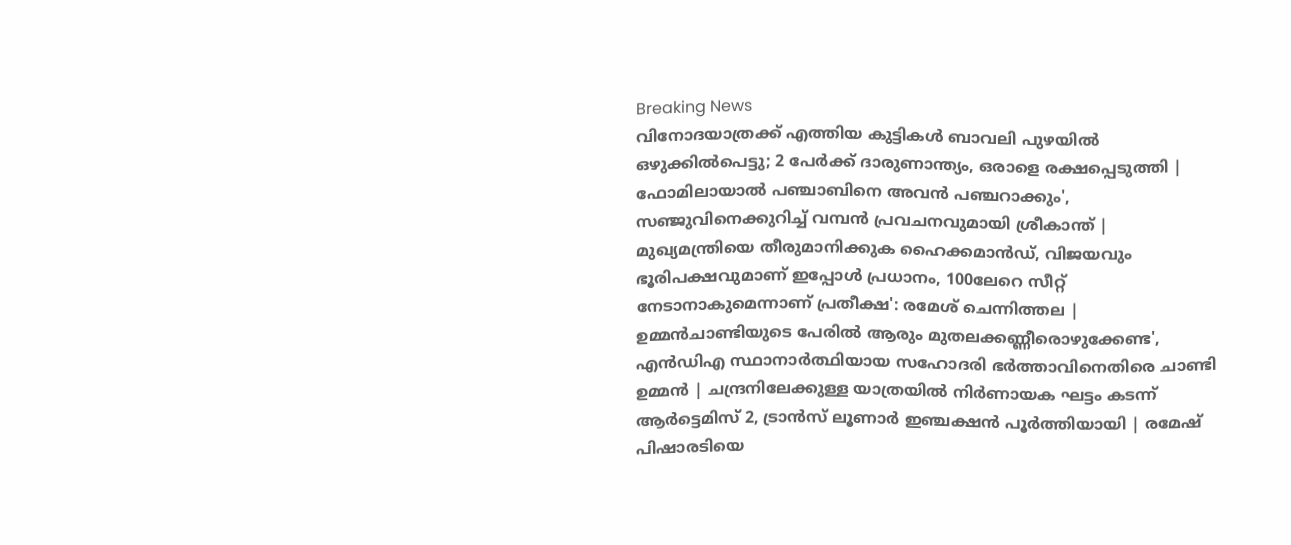Breaking News
വിനോദയാത്രക്ക് എത്തിയ കുട്ടികൾ ബാവലി പുഴയിൽ ഒഴുക്കിൽപെട്ടു; 2 പേർക്ക് ദാരുണാന്ത്യം, ഒരാളെ രക്ഷപ്പെടുത്തി | ഫോമിലായാല്‍ പഞ്ചാബിനെ അവന്‍ പഞ്ചറാക്കും', സഞ്ജുവിനെക്കുറിച്ച് വമ്പന്‍ പ്രവചനവുമായി ശ്രീകാന്ത് | മുഖ്യമന്ത്രിയെ തീരുമാനിക്കുക ഹൈക്കമാൻഡ്, വിജയവും ഭൂരിപക്ഷവുമാണ് ഇപ്പോൾ പ്രധാനം, 100ലേറെ സീറ്റ് നേടാനാകുമെന്നാണ് പ്രതീക്ഷ': രമേശ് ചെന്നിത്തല | ഉമ്മൻചാണ്ടിയുടെ പേരിൽ ആരും മുതലക്കണ്ണീരൊഴുക്കേണ്ട', എൻഡിഎ സ്ഥാനാർത്ഥിയായ സഹോദരി ഭ‍ർത്താവിനെതിരെ ചാണ്ടി ഉമ്മൻ | ചന്ദ്രനിലേക്കുള്ള യാത്രയിൽ നിർണായക ഘട്ടം കടന്ന് ആർട്ടെമിസ് 2, ട്രാൻസ് ലൂണാർ ഇഞ്ചക്ഷൻ പൂർത്തിയായി | രമേഷ് പിഷാരടിയെ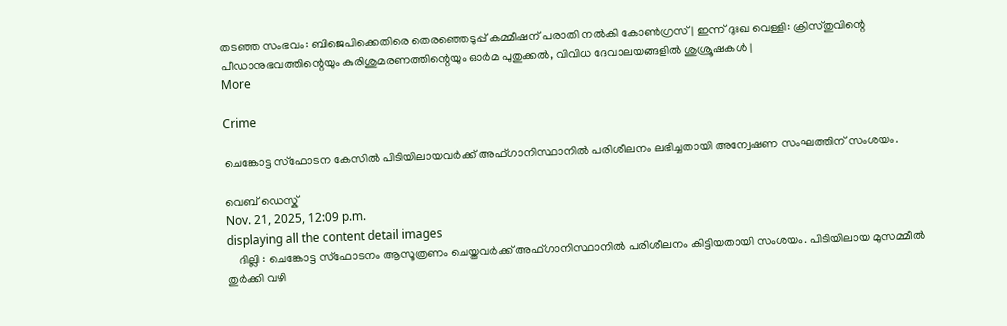തടഞ്ഞ സംഭവം: ബിജെപിക്കെതിരെ തെരഞ്ഞെടുപ്പ് കമ്മീഷന് പരാതി നൽകി കോൺഗ്രസ് | ഇന്ന് ദുഃഖ വെള്ളി: ക്രിസ്തുവിന്റെ പീഡാനുഭവത്തിന്റെയും കുരിശുമരണത്തിന്റെയും ഓർമ പുതുക്കൽ, വിവിധ ദേവാലയങ്ങളിൽ ശുശ്രൂഷകൾ |
More

Crime

ചെങ്കോട്ട സ്ഫോടന കേസിൽ പിടിയിലായവർക്ക് അഫ്ഗാനിസ്ഥാനിൽ പരിശീലനം ലഭിച്ചതായി അന്വേഷണ സംഘത്തിന് സംശയം.

വെബ് ഡെസ്ക്
Nov. 21, 2025, 12:09 p.m.
displaying all the content detail images
    ദില്ലി : ചെങ്കോട്ട സ്ഫോടനം ആസൂത്രണം ചെയ്തവർക്ക് അഫ്ഗാനിസ്ഥാനിൽ പരിശീലനം കിട്ടിയതായി സംശയം. പിടിയിലായ മുസമ്മീൽ തുർക്കി വഴി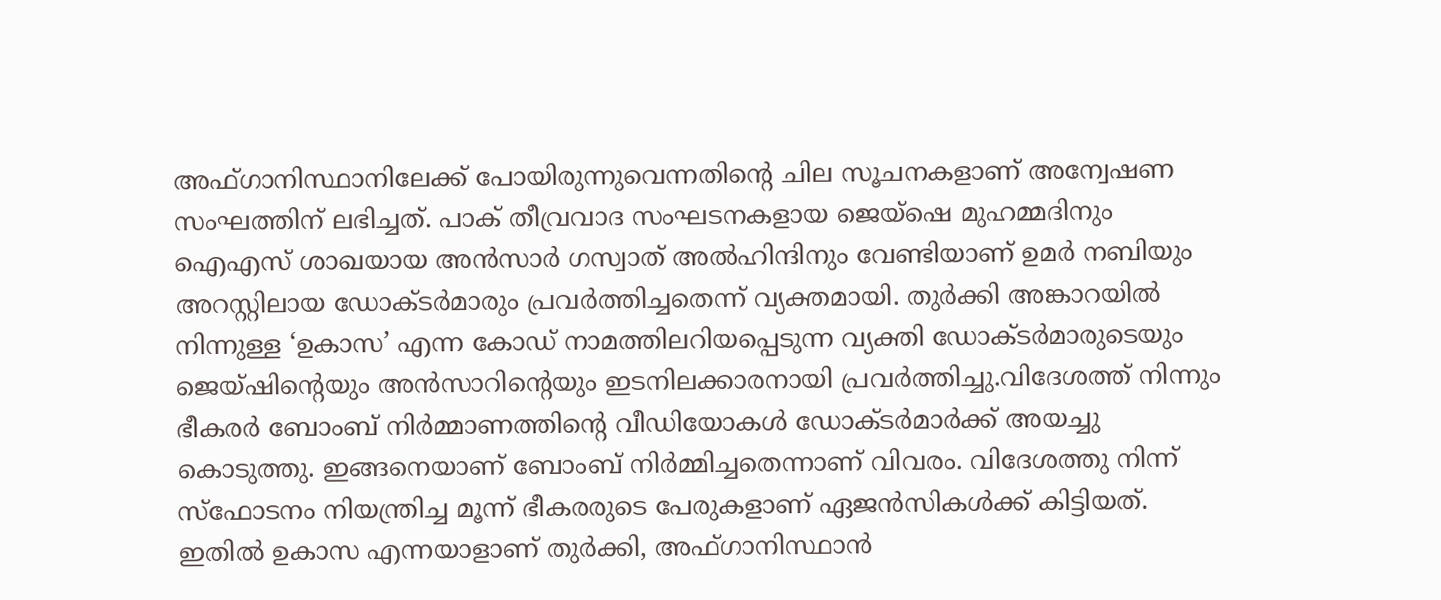അഫ്ഗാനിസ്ഥാനിലേക്ക് പോയിരുന്നുവെന്നതിന്റെ ചില സൂചനകളാണ് അന്വേഷണ സംഘത്തിന് ലഭിച്ചത്. പാക് തീവ്രവാദ സംഘടനകളായ ജെയ്‌ഷെ മുഹമ്മദിനും ഐഎസ് ശാഖയായ അൻസാർ ഗസ്വാത് അൽഹിന്ദിനും വേണ്ടിയാണ് ഉമർ നബിയും അറസ്റ്റിലായ ഡോക്ടർമാരും പ്രവർത്തിച്ചതെന്ന് വ്യക്തമായി. തുർക്കി അങ്കാറയിൽ നിന്നുള്ള ‘ഉകാസ’ എന്ന കോഡ് നാമത്തിലറിയപ്പെടുന്ന വ്യക്തി ഡോക്ടർമാരുടെയും ജെയ്ഷിന്റെയും അൻസാറിന്റെയും ഇടനിലക്കാരനായി പ്രവർത്തിച്ചു.വിദേശത്ത് നിന്നും ഭീകരർ ബോംബ് നിർമ്മാണത്തിന്റെ വീഡിയോകൾ ഡോക്ടർമാർക്ക് അയച്ചു കൊടുത്തു. ഇങ്ങനെയാണ് ബോംബ് നിർമ്മിച്ചതെന്നാണ് വിവരം. വിദേശത്തു നിന്ന് സ്ഫോടനം നിയന്ത്രിച്ച മൂന്ന് ഭീകരരുടെ പേരുകളാണ് ഏജൻസികൾക്ക് കിട്ടിയത്. ഇതിൽ ഉകാസ എന്നയാളാണ് തുർക്കി, അഫ്ഗാനിസ്ഥാൻ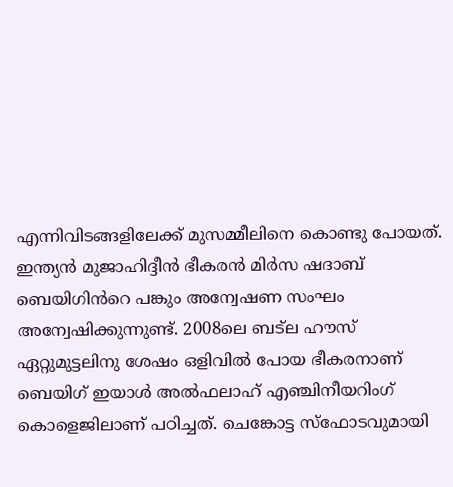എന്നിവിടങ്ങളിലേക്ക് മുസമ്മീലിനെ കൊണ്ടു പോയത്. ഇന്ത്യൻ മുജാഹിദ്ദീൻ ഭീകരൻ മിർസ ഷദാബ് ബെയിഗിൻറെ പങ്കും അന്വേഷണ സംഘം അന്വേഷിക്കുന്നുണ്ട്. 2008ലെ ബട്ല ഹൗസ് ഏറ്റുമുട്ടലിനു ശേഷം ഒളിവിൽ പോയ ഭീകരനാണ് ബെയിഗ് ഇയാൾ അൽഫലാഹ് എഞ്ചിനീയറിംഗ് കൊളെജിലാണ് പഠിച്ചത്. ചെങ്കോട്ട സ്ഫോടവുമായി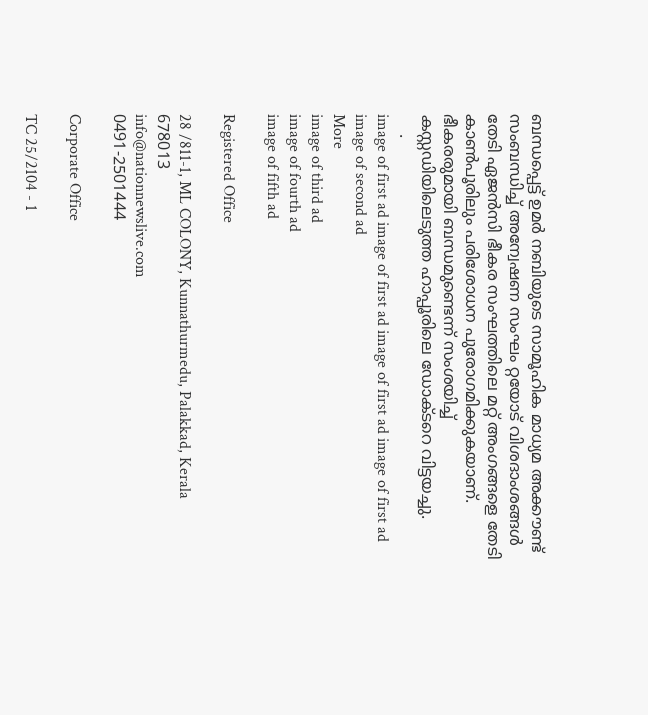ബന്ധപ്പെട്ട് ഉമർ നബിയുടെ സാമൂഹിക മാധ്യമ അക്കൗണ്ട് സംബന്ധിച്ച് അന്വേഷണ സംഘം റ്റയോട് വിശദാംശങ്ങൾ തേടി ഏജൻസി ഭീകര സംഘത്തിലെ മറ്റ് അംഗങ്ങളെ തേടി കാൺപൂരിലും പരിശോധന പുരോഗമിക്കുകയാണ്. ഭീകരരുമായി ബന്ധമുണ്ടെന്ന് സംശയിച്ച് കസ്റ്റഡിയിലെടുത്ത ഹാപ്പൂരിലെ ഡോക്ടറെ വിട്ടയച്ചു.
    .
image of first ad image of first ad image of first ad image of first ad
image of second ad
More
image of third ad
image of fourth ad
image of fifth ad

Registered Office

28 /811-1, ML COLONY, Kunnathurmedu, Palakkad, Kerala 678013
info@nationnewslive.com
0491-2501444

Corporate Office

TC 25/2104 - 1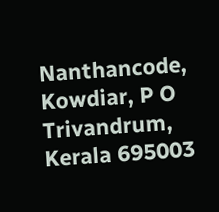Nanthancode, Kowdiar, P O Trivandrum, Kerala 695003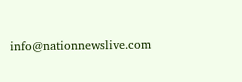info@nationnewslive.com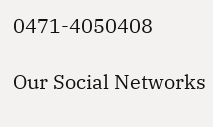0471-4050408

Our Social Networks